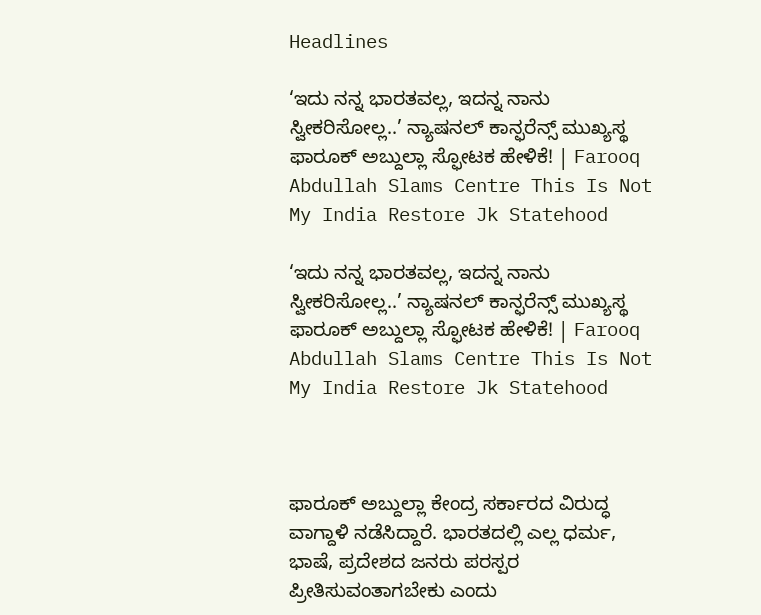Headlines

‘ಇದು ನನ್ನ ಭಾರತವಲ್ಲ, ಇದನ್ನ ನಾನು ಸ್ವೀಕರಿಸೋಲ್ಲ..’ ನ್ಯಾಷನಲ್ ಕಾನ್ಫರೆನ್ಸ್ ಮುಖ್ಯಸ್ಥ ಫಾರೂಕ್ ಅಬ್ದುಲ್ಲಾ ಸ್ಫೋಟಕ ಹೇಳಿಕೆ! | Farooq Abdullah Slams Centre This Is Not My India Restore Jk Statehood

‘ಇದು ನನ್ನ ಭಾರತವಲ್ಲ, ಇದನ್ನ ನಾನು ಸ್ವೀಕರಿಸೋಲ್ಲ..’ ನ್ಯಾಷನಲ್ ಕಾನ್ಫರೆನ್ಸ್ ಮುಖ್ಯಸ್ಥ ಫಾರೂಕ್ ಅಬ್ದುಲ್ಲಾ ಸ್ಫೋಟಕ ಹೇಳಿಕೆ! | Farooq Abdullah Slams Centre This Is Not My India Restore Jk Statehood



ಫಾರೂಕ್ ಅಬ್ದುಲ್ಲಾ ಕೇಂದ್ರ ಸರ್ಕಾರದ ವಿರುದ್ಧ ವಾಗ್ದಾಳಿ ನಡೆಸಿದ್ದಾರೆ. ಭಾರತದಲ್ಲಿ ಎಲ್ಲ ಧರ್ಮ, ಭಾಷೆ, ಪ್ರದೇಶದ ಜನರು ಪರಸ್ಪರ ಪ್ರೀತಿಸುವಂತಾಗಬೇಕು ಎಂದು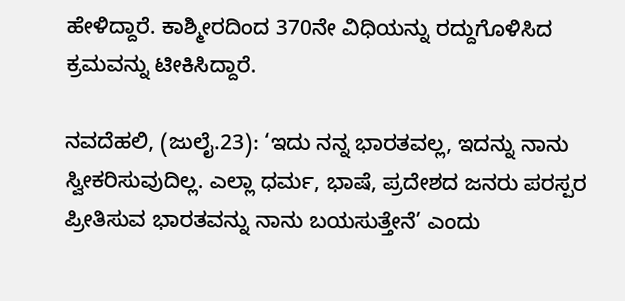ಹೇಳಿದ್ದಾರೆ. ಕಾಶ್ಮೀರದಿಂದ 370ನೇ ವಿಧಿಯನ್ನು ರದ್ದುಗೊಳಿಸಿದ ಕ್ರಮವನ್ನು ಟೀಕಿಸಿದ್ದಾರೆ.

ನವದೆಹಲಿ, (ಜುಲೈ.23): ‘ಇದು ನನ್ನ ಭಾರತವಲ್ಲ, ಇದನ್ನು ನಾನು ಸ್ವೀಕರಿಸುವುದಿಲ್ಲ. ಎಲ್ಲಾ ಧರ್ಮ, ಭಾಷೆ, ಪ್ರದೇಶದ ಜನರು ಪರಸ್ಪರ ಪ್ರೀತಿಸುವ ಭಾರತವನ್ನು ನಾನು ಬಯಸುತ್ತೇನೆ’ ಎಂದು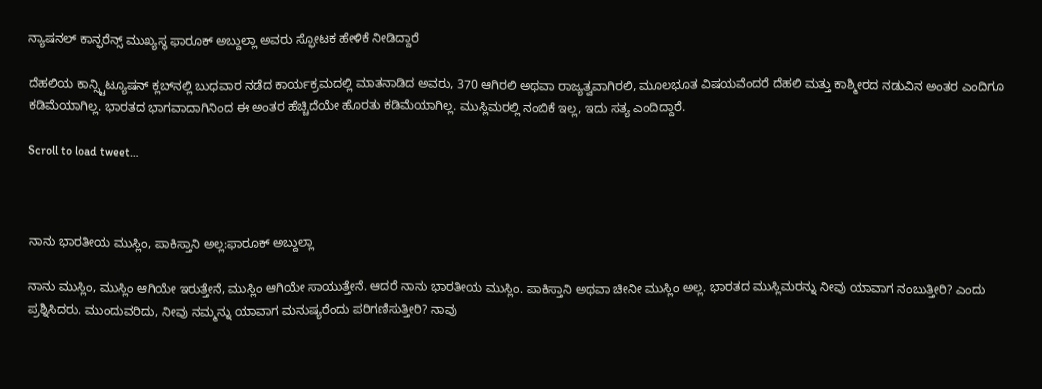ನ್ಯಾಷನಲ್ ಕಾನ್ಫರೆನ್ಸ್ ಮುಖ್ಯಸ್ಥ ಫಾರೂಕ್ ಅಬ್ದುಲ್ಲಾ ಅವರು ಸ್ಫೋಟಕ ಹೇಳಿಕೆ ನೀಡಿದ್ದಾರೆ

ದೆಹಲಿಯ ಕಾನ್ಸ್ಟಿಟ್ಯೂಷನ್ ಕ್ಲಬ್‌ನಲ್ಲಿ ಬುಧವಾರ ನಡೆದ ಕಾರ್ಯಕ್ರಮದಲ್ಲಿ ಮಾತನಾಡಿದ ಅವರು, 370 ಆಗಿರಲಿ ಅಥವಾ ರಾಜ್ಯತ್ವವಾಗಿರಲಿ, ಮೂಲಭೂತ ವಿಷಯವೆಂದರೆ ದೆಹಲಿ ಮತ್ತು ಕಾಶ್ಮೀರದ ನಡುವಿನ ಅಂತರ ಎಂದಿಗೂ ಕಡಿಮೆಯಾಗಿಲ್ಲ. ಭಾರತದ ಭಾಗವಾದಾಗಿನಿಂದ ಈ ಅಂತರ ಹೆಚ್ಚಿದೆಯೇ ಹೊರತು ಕಡಿಮೆಯಾಗಿಲ್ಲ. ಮುಸ್ಲಿಮರಲ್ಲಿ ನಂಬಿಕೆ ಇಲ್ಲ, ಇದು ಸತ್ಯ ಎಂದಿದ್ದಾರೆ.

Scroll to load tweet…



ನಾನು ಭಾರತೀಯ ಮುಸ್ಲಿಂ, ಪಾಕಿಸ್ತಾನಿ ಅಲ್ಲ:ಫಾರೂಕ್ ಅಬ್ದುಲ್ಲಾ

ನಾನು ಮುಸ್ಲಿಂ, ಮುಸ್ಲಿಂ ಆಗಿಯೇ ಇರುತ್ತೇನೆ, ಮುಸ್ಲಿಂ ಆಗಿಯೇ ಸಾಯುತ್ತೇನೆ. ಆದರೆ ನಾನು ಭಾರತೀಯ ಮುಸ್ಲಿಂ. ಪಾಕಿಸ್ತಾನಿ ಅಥವಾ ಚೀನೀ ಮುಸ್ಲಿಂ ಅಲ್ಲ. ಭಾರತದ ಮುಸ್ಲಿಮರನ್ನು ನೀವು ಯಾವಾಗ ನಂಬುತ್ತೀರಿ? ಎಂದು ಪ್ರಶ್ನಿಸಿದರು. ಮುಂದುವರಿದು, ನೀವು ನಮ್ಮನ್ನು ಯಾವಾಗ ಮನುಷ್ಯರೆಂದು ಪರಿಗಣಿಸುತ್ತೀರಿ? ನಾವು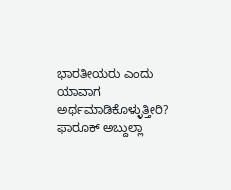ಭಾರತೀಯರು ಎಂದು ಯಾವಾಗ ಅರ್ಥಮಾಡಿಕೊಳ್ಳುತ್ತೀರಿ? ಫಾರೂಕ್ ಅಬ್ದುಲ್ಲಾ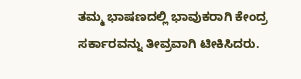ತಮ್ಮ ಭಾಷಣದಲ್ಲಿ ಭಾವುಕರಾಗಿ ಕೇಂದ್ರ ಸರ್ಕಾರವನ್ನು ತೀವ್ರವಾಗಿ ಟೀಕಿಸಿದರು.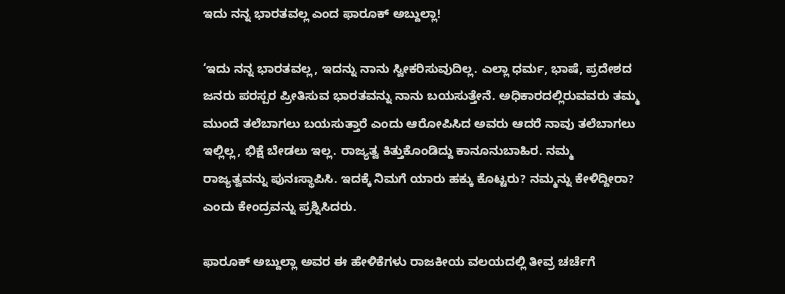ಇದು ನನ್ನ ಭಾರತವಲ್ಲ ಎಂದ ಫಾರೂಕ್ ಅಬ್ದುಲ್ಲಾ!

‘ಇದು ನನ್ನ ಭಾರತವಲ್ಲ, ಇದನ್ನು ನಾನು ಸ್ವೀಕರಿಸುವುದಿಲ್ಲ. ಎಲ್ಲಾ ಧರ್ಮ, ಭಾಷೆ, ಪ್ರದೇಶದ ಜನರು ಪರಸ್ಪರ ಪ್ರೀತಿಸುವ ಭಾರತವನ್ನು ನಾನು ಬಯಸುತ್ತೇನೆ. ಅಧಿಕಾರದಲ್ಲಿರುವವರು ತಮ್ಮ ಮುಂದೆ ತಲೆಬಾಗಲು ಬಯಸುತ್ತಾರೆ ಎಂದು ಆರೋಪಿಸಿದ ಅವರು ಆದರೆ ನಾವು ತಲೆಬಾಗಲು ಇಲ್ಲಿಲ್ಲ, ಭಿಕ್ಷೆ ಬೇಡಲು ಇಲ್ಲ. ರಾಜ್ಯತ್ವ ಕಿತ್ತುಕೊಂಡಿದ್ದು ಕಾನೂನುಬಾಹಿರ. ನಮ್ಮ ರಾಜ್ಯತ್ವವನ್ನು ಪುನಃಸ್ಥಾಪಿಸಿ. ಇದಕ್ಕೆ ನಿಮಗೆ ಯಾರು ಹಕ್ಕು ಕೊಟ್ಟರು? ನಮ್ಮನ್ನು ಕೇಳಿದ್ದೀರಾ? ಎಂದು ಕೇಂದ್ರವನ್ನು ಪ್ರಶ್ನಿಸಿದರು.

ಫಾರೂಕ್ ಅಬ್ದುಲ್ಲಾ ಅವರ ಈ ಹೇಳಿಕೆಗಳು ರಾಜಕೀಯ ವಲಯದಲ್ಲಿ ತೀವ್ರ ಚರ್ಚೆಗೆ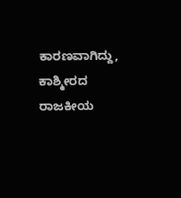ಕಾರಣವಾಗಿದ್ದು, ಕಾಶ್ಮೀರದ ರಾಜಕೀಯ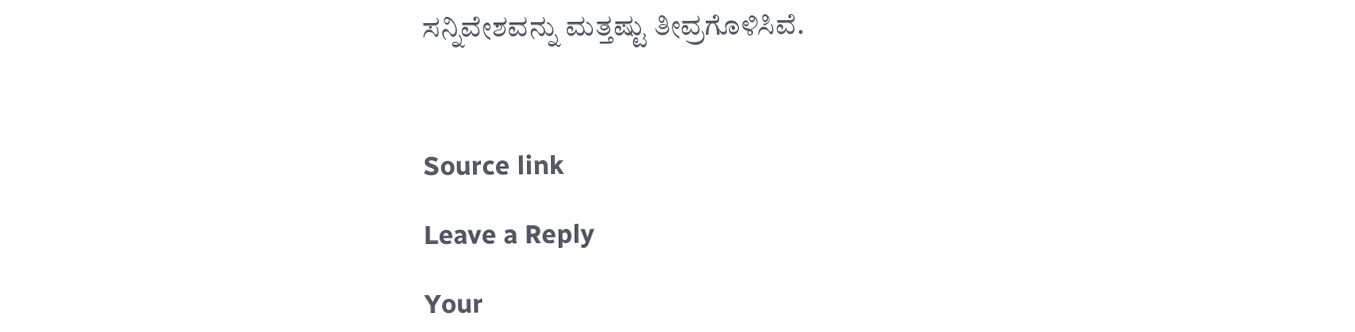ಸನ್ನಿವೇಶವನ್ನು ಮತ್ತಷ್ಟು ತೀವ್ರಗೊಳಿಸಿವೆ.



Source link

Leave a Reply

Your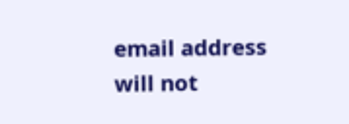email address will not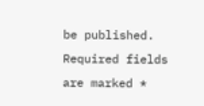be published. Required fields are marked *